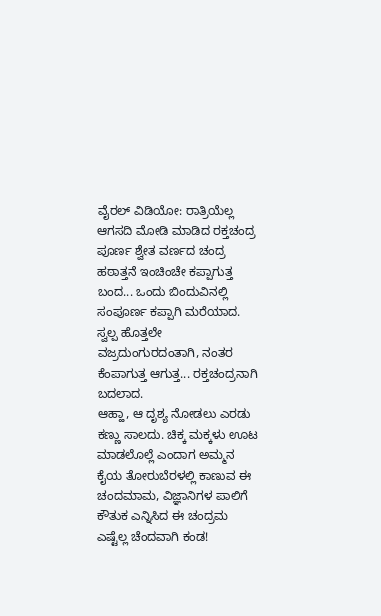ವೈರಲ್ ವಿಡಿಯೋ: ರಾತ್ರಿಯೆಲ್ಲ ಆಗಸದಿ ಮೋಡಿ ಮಾಡಿದ ರಕ್ತಚಂದ್ರ
ಪೂರ್ಣ ಶ್ವೇತ ವರ್ಣದ ಚಂದ್ರ ಹಠಾತ್ತನೆ ಇಂಚಿಂಚೇ ಕಪ್ಪಾಗುತ್ತ ಬಂದ... ಒಂದು ಬಿಂದುವಿನಲ್ಲಿ ಸಂಪೂರ್ಣ ಕಪ್ಪಾಗಿ ಮರೆಯಾದ. ಸ್ವಲ್ಪ ಹೊತ್ತಲೇ ವಜ್ರದುಂಗುರದಂತಾಗಿ, ನಂತರ ಕೆಂಪಾಗುತ್ತ ಆಗುತ್ತ... ರಕ್ತಚಂದ್ರನಾಗಿ ಬದಲಾದ.
ಆಹ್ಹಾ, ಆ ದೃಶ್ಯ ನೋಡಲು ಎರಡು ಕಣ್ಣು ಸಾಲದು. ಚಿಕ್ಕ ಮಕ್ಕಳು ಊಟ ಮಾಡಲೊಲ್ಲೆ ಎಂದಾಗ ಅಮ್ಮನ ಕೈಯ ತೋರುಬೆರಳಲ್ಲಿ ಕಾಣುವ ಈ ಚಂದಮಾಮ, ವಿಜ್ಞಾನಿಗಳ ಪಾಲಿಗೆ ಕೌತುಕ ಎನ್ನಿಸಿದ ಈ ಚಂದ್ರಮ ಎಷ್ಟೆಲ್ಲ ಚೆಂದವಾಗಿ ಕಂಡ!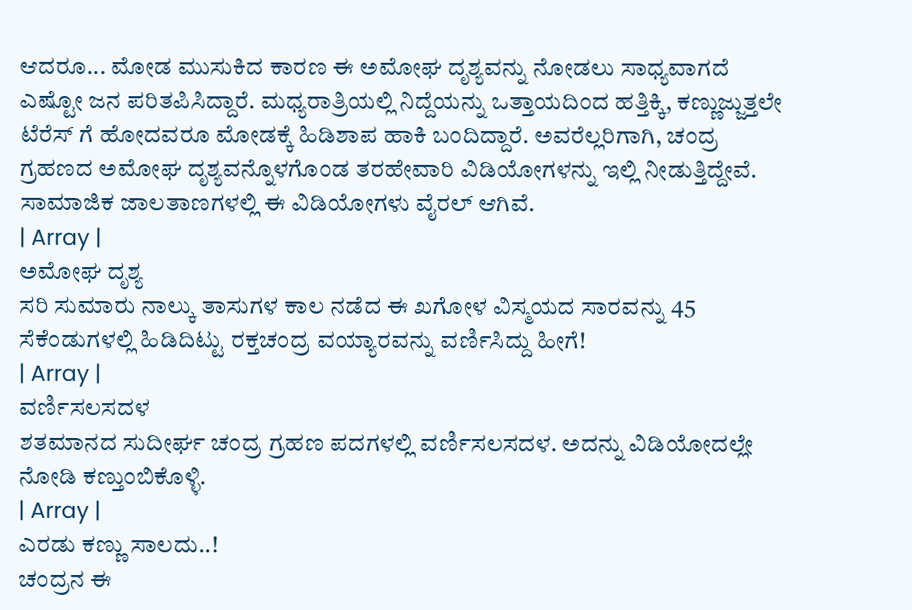ಆದರೂ... ಮೋಡ ಮುಸುಕಿದ ಕಾರಣ ಈ ಅಮೋಘ ದೃಶ್ಯವನ್ನು ನೋಡಲು ಸಾಧ್ಯವಾಗದೆ ಎಷ್ಟೋ ಜನ ಪರಿತಪಿಸಿದ್ದಾರೆ. ಮಧ್ಯರಾತ್ರಿಯಲ್ಲಿ ನಿದ್ದೆಯನ್ನು ಒತ್ತಾಯದಿಂದ ಹತ್ತಿಕ್ಕಿ, ಕಣ್ಣುಜ್ಜುತ್ತಲೇ ಟೆರೆಸ್ ಗೆ ಹೋದವರೂ ಮೋಡಕ್ಕೆ ಹಿಡಿಶಾಪ ಹಾಕಿ ಬಂದಿದ್ದಾರೆ. ಅವರೆಲ್ಲರಿಗಾಗಿ, ಚಂದ್ರ ಗ್ರಹಣದ ಅಮೋಘ ದೃಶ್ಯವನ್ನೊಳಗೊಂಡ ತರಹೇವಾರಿ ವಿಡಿಯೋಗಳನ್ನು ಇಲ್ಲಿ ನೀಡುತ್ತಿದ್ದೇವೆ. ಸಾಮಾಜಿಕ ಜಾಲತಾಣಗಳಲ್ಲಿ ಈ ವಿಡಿಯೋಗಳು ವೈರಲ್ ಆಗಿವೆ.
| Array |
ಅಮೋಘ ದೃಶ್ಯ
ಸರಿ ಸುಮಾರು ನಾಲ್ಕು ತಾಸುಗಳ ಕಾಲ ನಡೆದ ಈ ಖಗೋಳ ವಿಸ್ಮಯದ ಸಾರವನ್ನು 45 ಸೆಕೆಂಡುಗಳಲ್ಲಿ ಹಿಡಿದಿಟ್ಟು ರಕ್ತಚಂದ್ರ ವಯ್ಯಾರವನ್ನು ವರ್ಣಿಸಿದ್ದು ಹೀಗೆ!
| Array |
ವರ್ಣಿಸಲಸದಳ
ಶತಮಾನದ ಸುದೀರ್ಘ ಚಂದ್ರ ಗ್ರಹಣ ಪದಗಳಲ್ಲಿ ವರ್ಣಿಸಲಸದಳ. ಅದನ್ನು ವಿಡಿಯೋದಲ್ಲೇ ನೋಡಿ ಕಣ್ತುಂಬಿಕೊಳ್ಳಿ.
| Array |
ಎರಡು ಕಣ್ಣು ಸಾಲದು..!
ಚಂದ್ರನ ಈ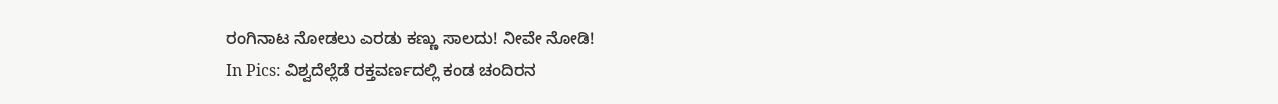ರಂಗಿನಾಟ ನೋಡಲು ಎರಡು ಕಣ್ಣು ಸಾಲದು! ನೀವೇ ನೋಡಿ!
In Pics: ವಿಶ್ವದೆಲ್ಲೆಡೆ ರಕ್ತವರ್ಣದಲ್ಲಿ ಕಂಡ ಚಂದಿರನ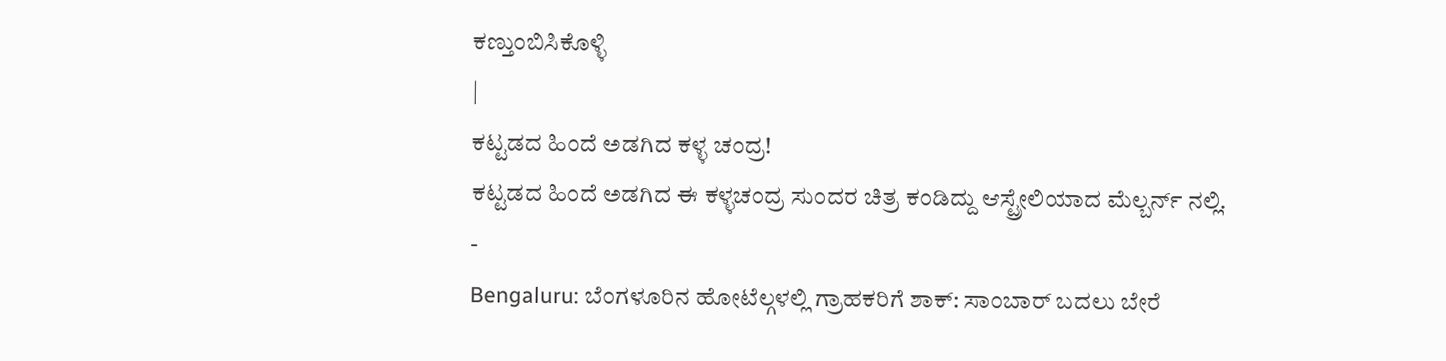ಕಣ್ತುಂಬಿಸಿಕೊಳ್ಳಿ
|
ಕಟ್ಟಡದ ಹಿಂದೆ ಅಡಗಿದ ಕಳ್ಳ ಚಂದ್ರ!
ಕಟ್ಟಡದ ಹಿಂದೆ ಅಡಗಿದ ಈ ಕಳ್ಳಚಂದ್ರ ಸುಂದರ ಚಿತ್ರ ಕಂಡಿದ್ದು ಆಸ್ಟ್ರೇಲಿಯಾದ ಮೆಲ್ಬರ್ನ್ ನಲ್ಲಿ.
-
Bengaluru: ಬೆಂಗಳೂರಿನ ಹೋಟೆಲ್ಗಳಲ್ಲಿ ಗ್ರಾಹಕರಿಗೆ ಶಾಕ್: ಸಾಂಬಾರ್ ಬದಲು ಬೇರೆ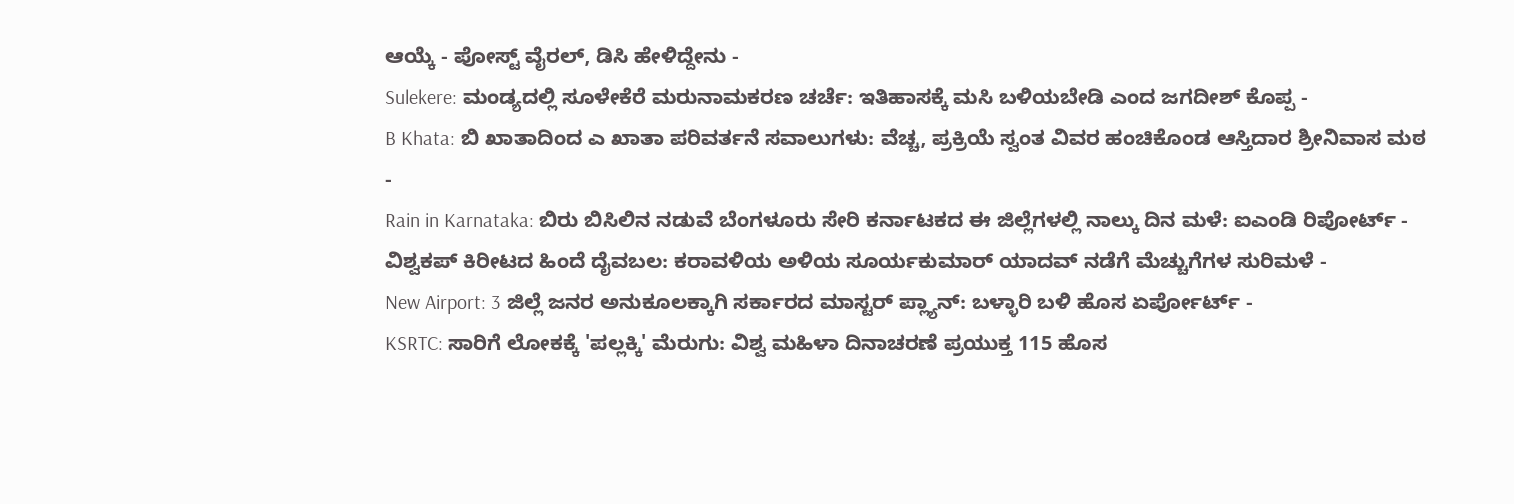ಆಯ್ಕೆ - ಪೋಸ್ಟ್ ವೈರಲ್, ಡಿಸಿ ಹೇಳಿದ್ದೇನು -
Sulekere: ಮಂಡ್ಯದಲ್ಲಿ ಸೂಳೇಕೆರೆ ಮರುನಾಮಕರಣ ಚರ್ಚೆ: ಇತಿಹಾಸಕ್ಕೆ ಮಸಿ ಬಳಿಯಬೇಡಿ ಎಂದ ಜಗದೀಶ್ ಕೊಪ್ಪ -
B Khata: ಬಿ ಖಾತಾದಿಂದ ಎ ಖಾತಾ ಪರಿವರ್ತನೆ ಸವಾಲುಗಳು: ವೆಚ್ಚ, ಪ್ರಕ್ರಿಯೆ ಸ್ವಂತ ವಿವರ ಹಂಚಿಕೊಂಡ ಆಸ್ತಿದಾರ ಶ್ರೀನಿವಾಸ ಮಠ -
Rain in Karnataka: ಬಿರು ಬಿಸಿಲಿನ ನಡುವೆ ಬೆಂಗಳೂರು ಸೇರಿ ಕರ್ನಾಟಕದ ಈ ಜಿಲ್ಲೆಗಳಲ್ಲಿ ನಾಲ್ಕು ದಿನ ಮಳೆ: ಐಎಂಡಿ ರಿಪೋರ್ಟ್ -
ವಿಶ್ವಕಪ್ ಕಿರೀಟದ ಹಿಂದೆ ದೈವಬಲ: ಕರಾವಳಿಯ ಅಳಿಯ ಸೂರ್ಯಕುಮಾರ್ ಯಾದವ್ ನಡೆಗೆ ಮೆಚ್ಚುಗೆಗಳ ಸುರಿಮಳೆ -
New Airport: 3 ಜಿಲ್ಲೆ ಜನರ ಅನುಕೂಲಕ್ಕಾಗಿ ಸರ್ಕಾರದ ಮಾಸ್ಟರ್ ಪ್ಲ್ಯಾನ್: ಬಳ್ಳಾರಿ ಬಳಿ ಹೊಸ ಏರ್ಪೋರ್ಟ್ -
KSRTC: ಸಾರಿಗೆ ಲೋಕಕ್ಕೆ 'ಪಲ್ಲಕ್ಕಿ' ಮೆರುಗು: ವಿಶ್ವ ಮಹಿಳಾ ದಿನಾಚರಣೆ ಪ್ರಯುಕ್ತ 115 ಹೊಸ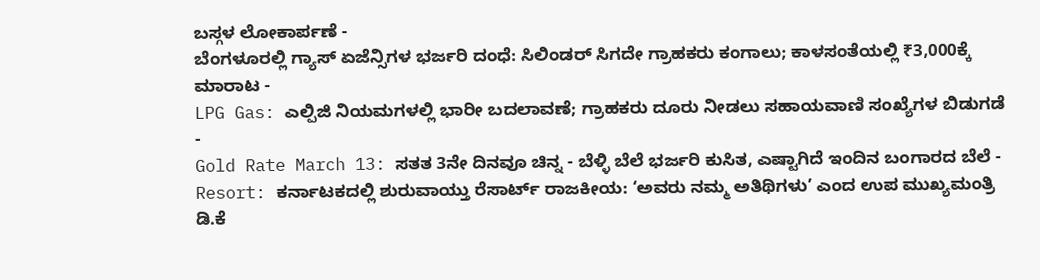ಬಸ್ಗಳ ಲೋಕಾರ್ಪಣೆ -
ಬೆಂಗಳೂರಲ್ಲಿ ಗ್ಯಾಸ್ ಏಜೆನ್ಸಿಗಳ ಭರ್ಜರಿ ದಂಧೆ: ಸಿಲಿಂಡರ್ ಸಿಗದೇ ಗ್ರಾಹಕರು ಕಂಗಾಲು; ಕಾಳಸಂತೆಯಲ್ಲಿ ₹3,000ಕ್ಕೆ ಮಾರಾಟ -
LPG Gas: ಎಲ್ಪಿಜಿ ನಿಯಮಗಳಲ್ಲಿ ಭಾರೀ ಬದಲಾವಣೆ; ಗ್ರಾಹಕರು ದೂರು ನೀಡಲು ಸಹಾಯವಾಣಿ ಸಂಖ್ಯೆಗಳ ಬಿಡುಗಡೆ -
Gold Rate March 13: ಸತತ 3ನೇ ದಿನವೂ ಚಿನ್ನ - ಬೆಳ್ಳಿ ಬೆಲೆ ಭರ್ಜರಿ ಕುಸಿತ, ಎಷ್ಟಾಗಿದೆ ಇಂದಿನ ಬಂಗಾರದ ಬೆಲೆ -
Resort: ಕರ್ನಾಟಕದಲ್ಲಿ ಶುರುವಾಯ್ತು ರೆಸಾರ್ಟ್ ರಾಜಕೀಯ: ‘ಅವರು ನಮ್ಮ ಅತಿಥಿಗಳು’ ಎಂದ ಉಪ ಮುಖ್ಯಮಂತ್ರಿ ಡಿ.ಕೆ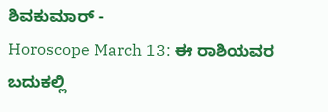ಶಿವಕುಮಾರ್ -
Horoscope March 13: ಈ ರಾಶಿಯವರ ಬದುಕಲ್ಲಿ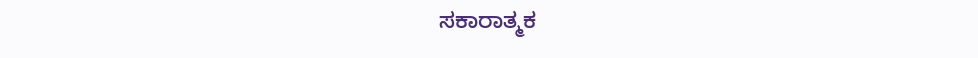ಸಕಾರಾತ್ಮಕ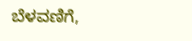ಬೆಳವಣಿಗೆ,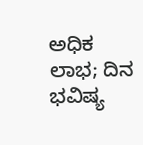ಅಧಿಕ ಲಾಭ; ದಿನ ಭವಿಷ್ಯ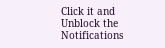Click it and Unblock the Notifications